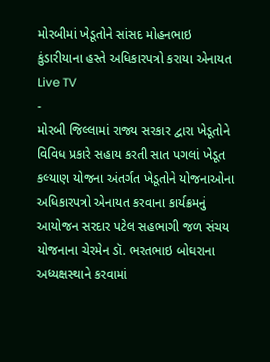મોરબીમાં ખેડૂતોને સાંસદ મોહનભાઇ કુંડારીયાના હસ્તે અધિકારપત્રો કરાયા એનાયત
Live TV
-
મોરબી જિલ્લામાં રાજ્ય સરકાર દ્વારા ખેડૂતોને વિવિધ પ્રકારે સહાય કરતી સાત પગલાં ખેડૂત કલ્યાણ યોજના અંતર્ગત ખેડૂતોને યોજનાઓના અધિકારપત્રો એનાયત કરવાના કાર્યક્રમનું આયોજન સરદાર પટેલ સહભાગી જળ સંચય યોજનાના ચેરમેન ડૉ. ભરતભાઇ બોઘરાના અધ્યક્ષસ્થાને કરવામાં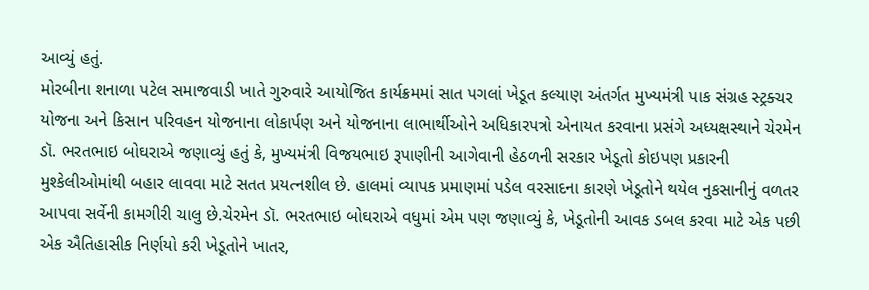આવ્યું હતું.
મોરબીના શનાળા પટેલ સમાજવાડી ખાતે ગુરુવારે આયોજિત કાર્યક્રમમાં સાત પગલાં ખેડૂત કલ્યાણ અંતર્ગત મુખ્યમંત્રી પાક સંગ્રહ સ્ટ્રક્ચર યોજના અને કિસાન પરિવહન યોજનાના લોકાર્પણ અને યોજનાના લાભાર્થીઓને અધિકારપત્રો એનાયત કરવાના પ્રસંગે અધ્યક્ષસ્થાને ચેરમેન ડૉ. ભરતભાઇ બોઘરાએ જણાવ્યું હતું કે, મુખ્યમંત્રી વિજયભાઇ રૂપાણીની આગેવાની હેઠળની સરકાર ખેડૂતો કોઇપણ પ્રકારની મુશ્કેલીઓમાંથી બહાર લાવવા માટે સતત પ્રયત્નશીલ છે. હાલમાં વ્યાપક પ્રમાણમાં પડેલ વરસાદના કારણે ખેડૂતોને થયેલ નુકસાનીનું વળતર આપવા સર્વેની કામગીરી ચાલુ છે.ચેરમેન ડૉ. ભરતભાઇ બોઘરાએ વધુમાં એમ પણ જણાવ્યું કે, ખેડૂતોની આવક ડબલ કરવા માટે એક પછી એક ઐતિહાસીક નિર્ણયો કરી ખેડૂતોને ખાતર,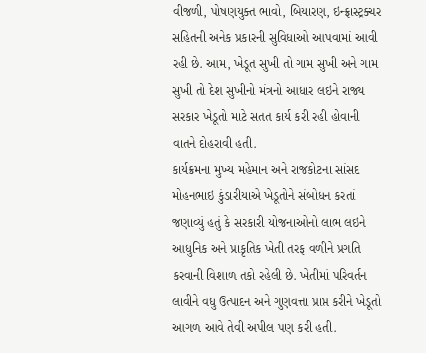વીજળી, પોષણયુક્ત ભાવો, બિયારણ, ઇન્ફ્રાસ્ટ્રક્ચર સહિતની અનેક પ્રકારની સુવિધાઓ આપવામાં આવી રહી છે. આમ, ખેડૂત સુખી તો ગામ સુખી અને ગામ સુખી તો દેશ સુખીનો મંત્રનો આધાર લઇને રાજ્ય સરકાર ખેડૂતો માટે સતત કાર્ય કરી રહી હોવાની વાતને દોહરાવી હતી.
કાર્યક્રમના મુખ્ય મહેમાન અને રાજકોટના સાંસદ મોહનભાઇ કુંડારીયાએ ખેડૂતોને સંબોધન કરતાં જણાવ્યું હતું કે સરકારી યોજનાઓનો લાભ લઇને આધુનિક અને પ્રાકૃતિક ખેતી તરફ વળીને પ્રગતિ કરવાની વિશાળ તકો રહેલી છે. ખેતીમાં પરિવર્તન લાવીને વધુ ઉત્પાદન અને ગુણવત્તા પ્રાપ્ત કરીને ખેડૂતો આગળ આવે તેવી અપીલ પણ કરી હતી.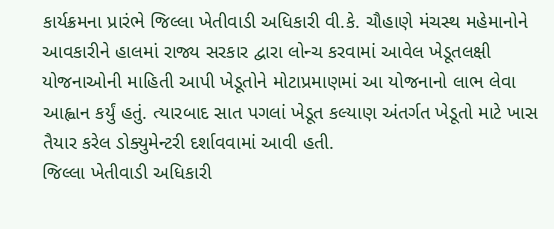કાર્યક્રમના પ્રારંભે જિલ્લા ખેતીવાડી અધિકારી વી.કે. ચૌહાણે મંચસ્થ મહેમાનોને આવકારીને હાલમાં રાજ્ય સરકાર દ્વારા લોન્ચ કરવામાં આવેલ ખેડૂતલક્ષી યોજનાઓની માહિતી આપી ખેડૂતોને મોટાપ્રમાણમાં આ યોજનાનો લાભ લેવા આહ્વાન કર્યું હતું. ત્યારબાદ સાત પગલાં ખેડૂત કલ્યાણ અંતર્ગત ખેડૂતો માટે ખાસ તૈયાર કરેલ ડોક્યુમેન્ટરી દર્શાવવામાં આવી હતી.
જિલ્લા ખેતીવાડી અધિકારી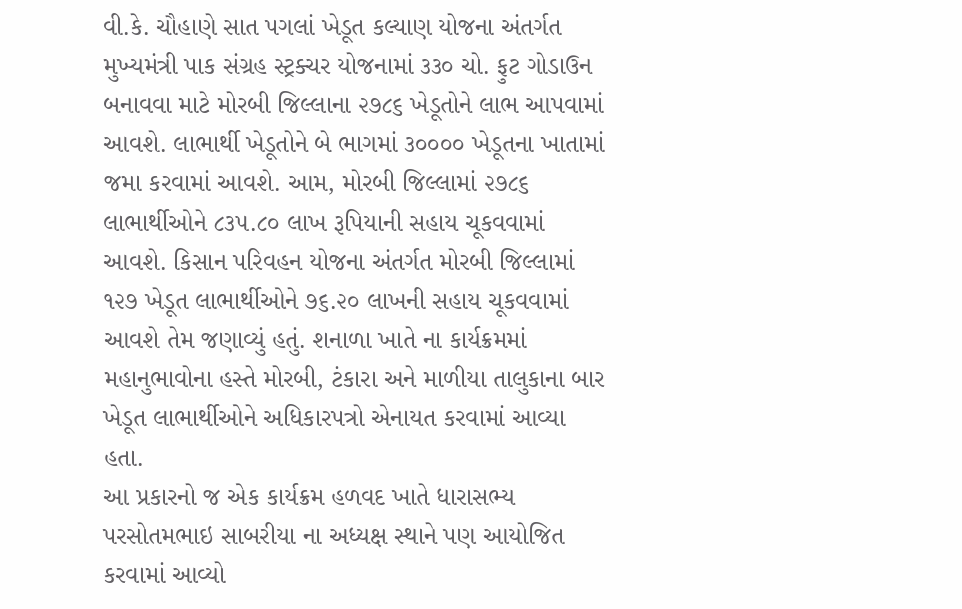વી.કે. ચૌહાણે સાત પગલાં ખેડૂત કલ્યાણ યોજના અંતર્ગત મુખ્યમંત્રી પાક સંગ્રહ સ્ટ્રક્ચર યોજનામાં ૩૩૦ ચો. ફુટ ગોડાઉન બનાવવા માટે મોરબી જિલ્લાના ૨૭૮૬ ખેડૂતોને લાભ આપવામાં આવશે. લાભાર્થી ખેડૂતોને બે ભાગમાં ૩૦૦૦૦ ખેડૂતના ખાતામાં જમા કરવામાં આવશે. આમ, મોરબી જિલ્લામાં ૨૭૮૬ લાભાર્થીઓને ૮૩૫.૮૦ લાખ રૂપિયાની સહાય ચૂકવવામાં આવશે. કિસાન પરિવહન યોજના અંતર્ગત મોરબી જિલ્લામાં ૧૨૭ ખેડૂત લાભાર્થીઓને ૭૬.૨૦ લાખની સહાય ચૂકવવામાં આવશે તેમ જણાવ્યું હતું. શનાળા ખાતે ના કાર્યક્રમમાં મહાનુભાવોના હસ્તે મોરબી, ટંકારા અને માળીયા તાલુકાના બાર ખેડૂત લાભાર્થીઓને અધિકારપત્રો એનાયત કરવામાં આવ્યા હતા.
આ પ્રકારનો જ એક કાર્યક્રમ હળવદ ખાતે ધારાસભ્ય પરસોતમભાઇ સાબરીયા ના અધ્યક્ષ સ્થાને પણ આયોજિત કરવામાં આવ્યો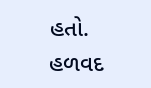હતો. હળવદ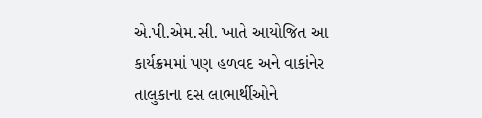એ.પી.એમ.સી. ખાતે આયોજિત આ કાર્યક્રમમાં પણ હળવદ અને વાકાંનેર તાલુકાના દસ લાભાર્થીઓને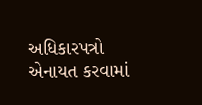અધિકારપત્રો એનાયત કરવામાં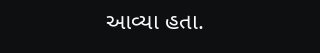આવ્યા હતા.